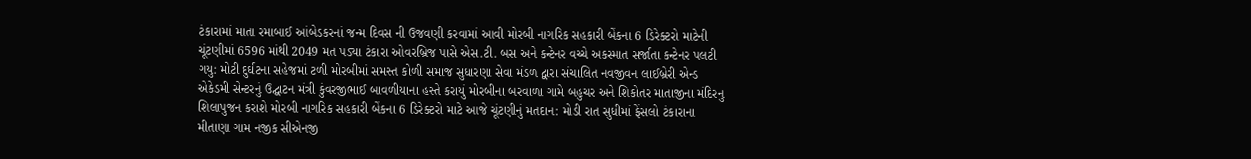ટંકારામાં માતા રમાબાઈ આંબેડકરનાં જન્મ દિવસ ની ઉજવણી કરવામાં આવી મોરબી નાગરિક સહકારી બેંકના 6 ડિરેક્ટરો માટેની ચૂંટણીમાં 6596 માંથી 2049 મત પડ્યા ટંકારા ઓવરબ્રિજ પાસે એસ.ટી. બસ અને કન્ટેનર વચ્ચે અકસ્માત સર્જાતા કન્ટેનર પલટી ગયુ: મોટી દુર્ઘટના સહેજમાં ટળી મોરબીમાં સમસ્ત કોળી સમાજ સુધારણા સેવા મંડળ દ્વારા સંચાલિત નવજીવન લાઈબ્રેરી એન્ડ એકેડમી સેન્ટરનું ઉદ્ઘાટન મંત્રી કુંવરજીભાઈ બાવળીયાના હસ્તે કરાયું મોરબીના બરવાળા ગામે બહુચર અને શિકોતર માતાજીના મંદિરનુ શિલાપુજન કરાશે મોરબી નાગરિક સહકારી બેંકના 6 ડિરેક્ટરો માટે આજે ચૂંટણીનું મતદાન: મોડી રાત સુધીમાં ફેંસલો ટંકારાના મીતાણા ગામ નજીક સીએનજી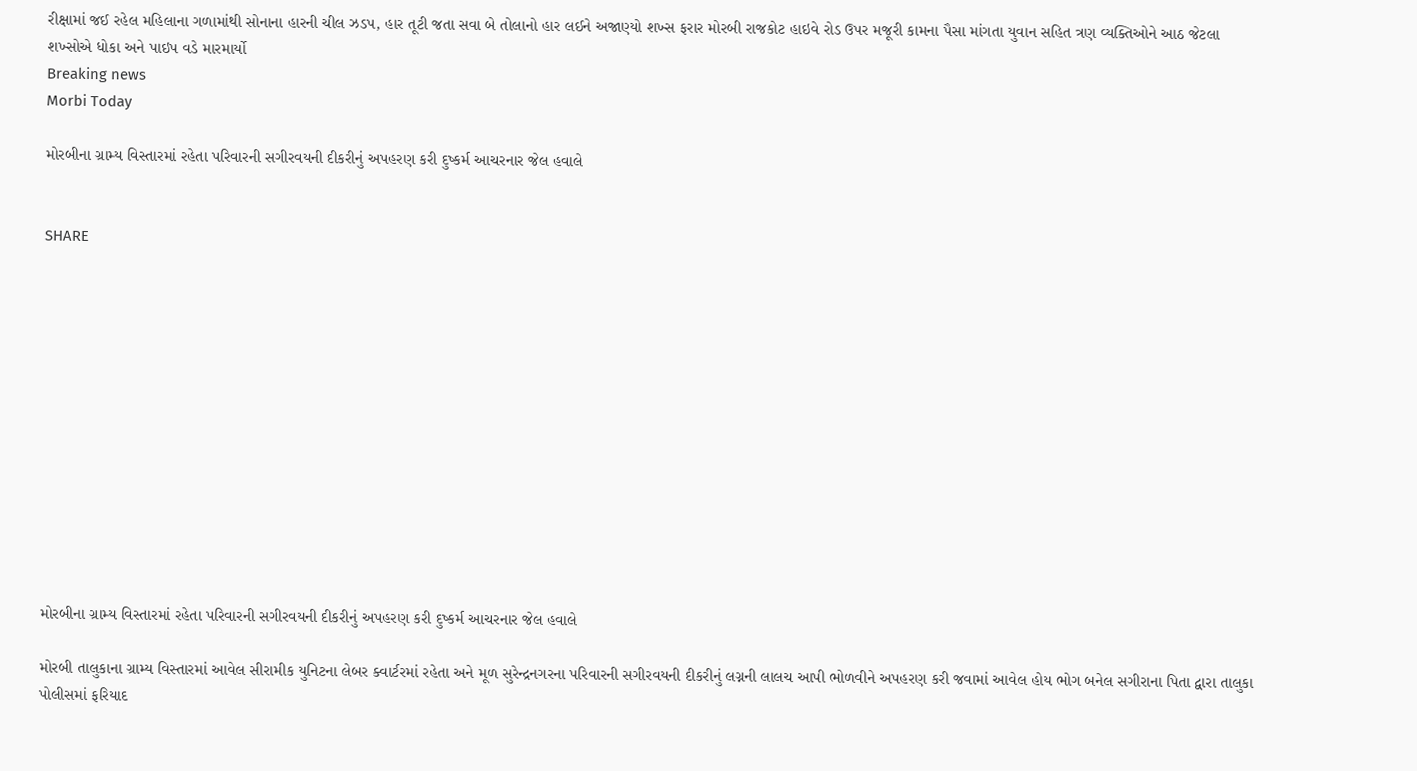રીક્ષામાં જઈ રહેલ મહિલાના ગળામાંથી સોનાના હારની ચીલ ઝડપ, હાર તૂટી જતા સવા બે તોલાનો હાર લઈને અજાણ્યો શખ્સ ફરાર મોરબી રાજકોટ હાઇવે રોડ ઉપર મજૂરી કામના પૈસા માંગતા યુવાન સહિત ત્રણ વ્યક્તિઓને આઠ જેટલા શખ્સોએ ધોકા અને પાઇપ વડે મારમાર્યો
Breaking news
Morbi Today

મોરબીના ગ્રામ્ય વિસ્તારમાં રહેતા પરિવારની સગીરવયની દીકરીનું અપહરણ કરી દુષ્કર્મ આચરનાર જેલ હવાલે


SHARE













મોરબીના ગ્રામ્ય વિસ્તારમાં રહેતા પરિવારની સગીરવયની દીકરીનું અપહરણ કરી દુષ્કર્મ આચરનાર જેલ હવાલે

મોરબી તાલુકાના ગ્રામ્ય વિસ્તારમાં આવેલ સીરામીક યુનિટના લેબર ક્વાર્ટરમાં રહેતા અને મૂળ સુરેન્દ્રનગરના પરિવારની સગીરવયની દીકરીનું લગ્નની લાલચ આપી ભોળવીને અપહરણ કરી જવામાં આવેલ હોય ભોગ બનેલ સગીરાના પિતા દ્વારા તાલુકા પોલીસમાં ફરિયાદ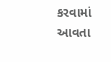કરવામાં આવતા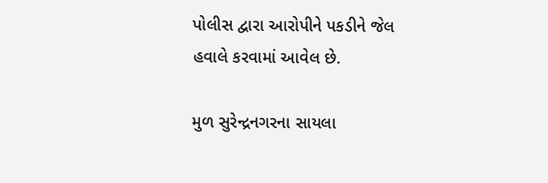પોલીસ દ્વારા આરોપીને પકડીને જેલ હવાલે કરવામાં આવેલ છે.

મુળ સુરેન્દ્રનગરના સાયલા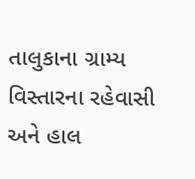તાલુકાના ગ્રામ્ય વિસ્તારના રહેવાસી અને હાલ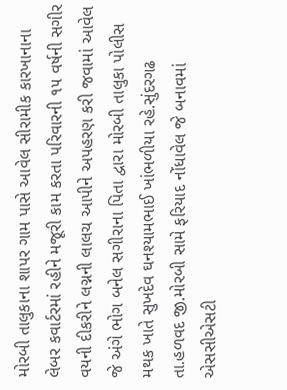મોરબી તાલુકાના શાપર ગામ પાસે આવેલ સીરામીક કારખાનાના લેબર કવાર્ટરમાં રહીને મજૂરી કામ કરતા પરિવારની ૧૫ વર્ષની સગીર વયની દીકરીને લગ્નની લાલચ આપીને અપહરણ કરી જવામાં આવેલ જે અંગે ભોગ બનેલ સગીરાના પિતા દ્વારા મોરબી તાલુકા પોલીસ મથક ખાતે સુખદેવ ઘનશ્યામભાઈ ખાંભળીયા રહે.સુંદરગઢ તા.હળવદ જી.મોરબી સામે ફરિયાદ નોંધાવેલ જે બનાવમાં એસસીએસટી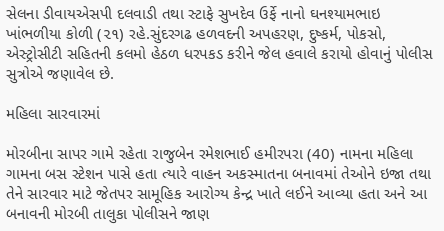સેલના ડીવાયએસપી દલવાડી તથા સ્ટાફે સુખદેવ ઉર્ફે નાનો ઘનશ્યામભાઇ ખાંભળીયા કોળી (૨૧) રહે.સુંદરગઢ હળવદની અપહરણ, દુષ્કર્મ, પોકસો, એસ્ટ્રોસીટી સહિતની કલમો હેઠળ ધરપકડ કરીને જેલ હવાલે કરાયો હોવાનું પોલીસ સુત્રોએ જણાવેલ છે.

મહિલા સારવારમાં

મોરબીના સાપર ગામે રહેતા રાજુબેન રમેશભાઈ હમીરપરા (40) નામના મહિલા ગામના બસ સ્ટેશન પાસે હતા ત્યારે વાહન અકસ્માતના બનાવમાં તેઓને ઇજા તથા તેને સારવાર માટે જેતપર સામૂહિક આરોગ્ય કેન્દ્ર ખાતે લઈને આવ્યા હતા અને આ બનાવની મોરબી તાલુકા પોલીસને જાણ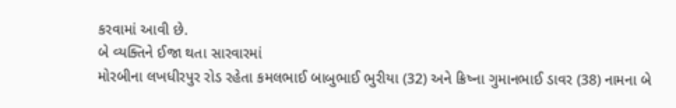કરવામાં આવી છે.
બે વ્યક્તિને ઈજા થતા સારવારમાં
મોરબીના લખધીરપુર રોડ રહેતા કમલભાઈ બાબુભાઈ ભુરીયા (32) અને ક્રિષ્ના ગુમાનભાઈ ડાવર (38) નામના બે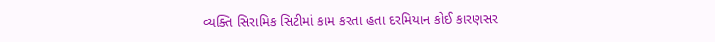વ્યક્તિ સિરામિક સિટીમાં કામ કરતા હતા દરમિયાન કોઈ કારણસર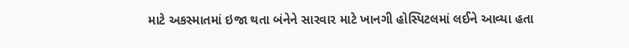માટે અકસ્માતમાં ઇજા થતા બંનેને સારવાર માટે ખાનગી હોસ્પિટલમાં લઈને આવ્યા હતા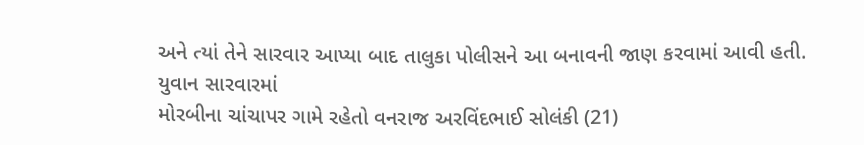અને ત્યાં તેને સારવાર આપ્યા બાદ તાલુકા પોલીસને આ બનાવની જાણ કરવામાં આવી હતી.
યુવાન સારવારમાં
મોરબીના ચાંચાપર ગામે રહેતો વનરાજ અરવિંદભાઈ સોલંકી (21)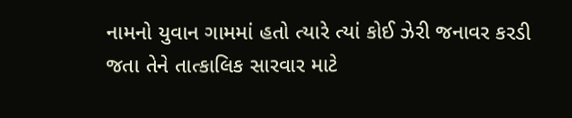નામનો યુવાન ગામમાં હતો ત્યારે ત્યાં કોઈ ઝેરી જનાવર કરડી જતા તેને તાત્કાલિક સારવાર માટે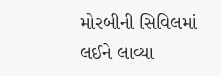મોરબીની સિવિલમાં લઈને લાવ્યા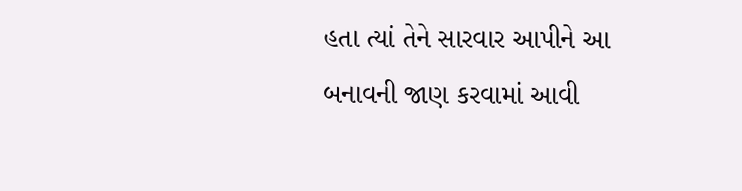હતા ત્યાં તેને સારવાર આપીને આ બનાવની જાણ કરવામાં આવી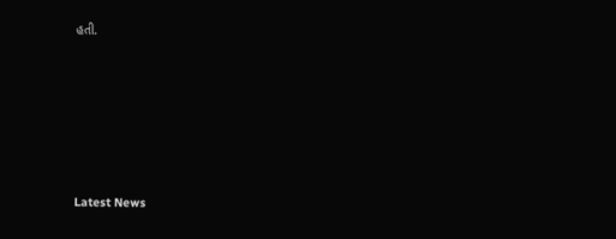હતી.






Latest News